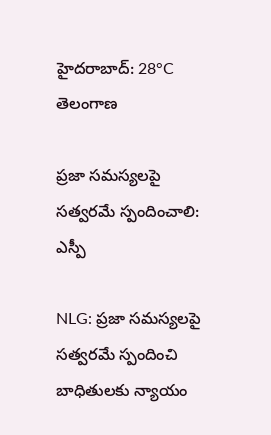హైదరాబాద్: 28°C
తెలంగాణ

ప్రజా సమస్యలపై సత్వరమే స్పందించాలి: ఎస్పీ

NLG: ప్రజా సమస్యలపై సత్వరమే స్పందించి బాధితులకు న్యాయం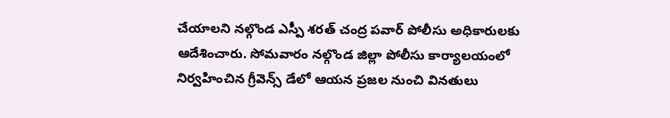చేయాలని నల్గొండ ఎస్పీ శరత్ చంద్ర పవార్ పోలీసు అధికారులకు ఆదేశించారు. సోమవారం నల్గొండ జిల్లా పోలీసు కార్యాలయంలో నిర్వహించిన గ్రీవెన్స్ డేలో ఆయన ప్రజల నుంచి వినతులు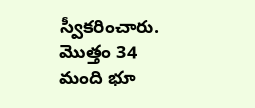స్వీకరించారు. మొత్తం 34 మంది భూ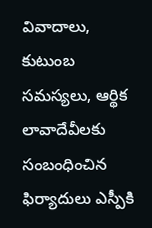వివాదాలు, కుటుంబ సమస్యలు, ఆర్థిక లావాదేవీలకు సంబంధించిన ఫిర్యాదులు ఎస్పీకి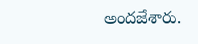అందజేశారు.